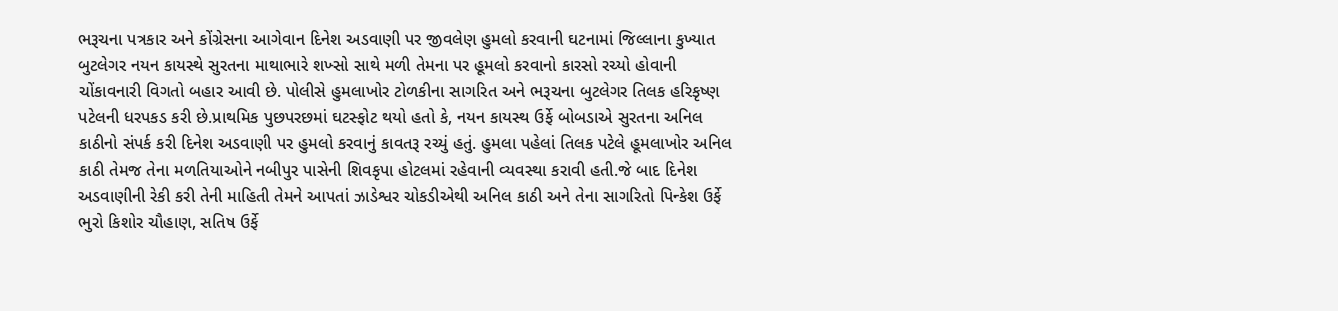ભરૂચના પત્રકાર અને કોંગ્રેસના આગેવાન દિનેશ અડવાણી પર જીવલેણ હુમલો કરવાની ઘટનામાં જિલ્લાના કુખ્યાત બુટલેગર નયન કાયસ્થે સુરતના માથાભારે શખ્સો સાથે મળી તેમના પર હૂમલો કરવાનો કારસો રચ્યો હોવાની ચોંકાવનારી વિગતો બહાર આવી છે. પોલીસે હુમલાખોર ટોળકીના સાગરિત અને ભરૂચના બુટલેગર તિલક હરિકૃષ્ણ પટેલની ધરપકડ કરી છે.પ્રાથમિક પુછપરછમાં ઘટસ્ફોટ થયો હતો કે, નયન કાયસ્થ ઉર્ફે બોબડાએ સુરતના અનિલ કાઠીનો સંપર્ક કરી દિનેશ અડવાણી પર હુમલો કરવાનું કાવતરૂ રચ્યું હતું. હુમલા પહેલાં તિલક પટેલે હૂમલાખોર અનિલ કાઠી તેમજ તેના મળતિયાઓને નબીપુર પાસેની શિવકૃપા હોટલમાં રહેવાની વ્યવસ્થા કરાવી હતી.જે બાદ દિનેશ અડવાણીની રેકી કરી તેની માહિતી તેમને આપતાં ઝાડેશ્વર ચોકડીએથી અનિલ કાઠી અને તેના સાગરિતો પિન્કેશ ઉર્ફે ભુરો કિશોર ચૌહાણ, સતિષ ઉર્ફે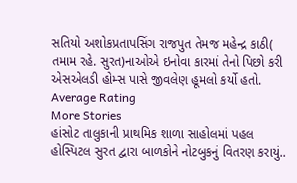સતિયો અશોકપ્રતાપસિંગ રાજપુત તેમજ મહેન્દ્ર કાઠી( તમામ રહે. સુરત)નાઓએ ઇનોવા કારમાં તેનો પિછો કરી એસએલડી હોમ્સ પાસે જીવલેણ હૂમલો કર્યો હતો.
Average Rating
More Stories
હાંસોટ તાલુકાની પ્રાથમિક શાળા સાહોલમાં પહલ હોસ્પિટલ સુરત દ્વારા બાળકોને નોટબુકનું વિતરણ કરાયું..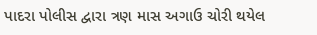પાદરા પોલીસ દ્વારા ત્રણ માસ અગાઉ ચોરી થયેલ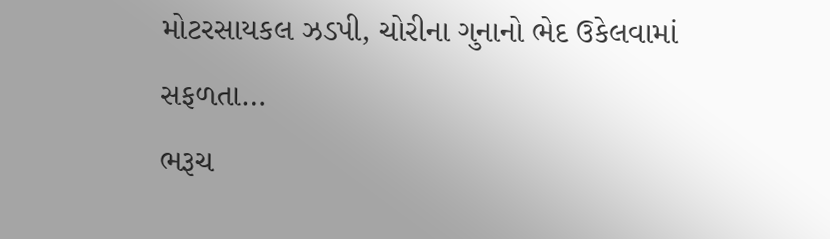મોટરસાયકલ ઝડપી, ચોરીના ગુનાનો ભેદ ઉકેલવામાં સફળતા…
ભરૂચ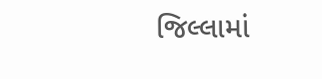જિલ્લામાં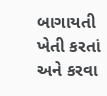બાગાયતી ખેતી કરતાં અને કરવા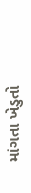માંગતા ખેડુતો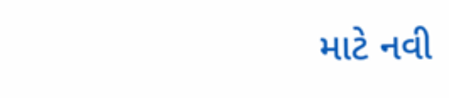માટે નવી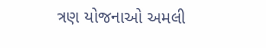ત્રણ યોજનાઓ અમલી